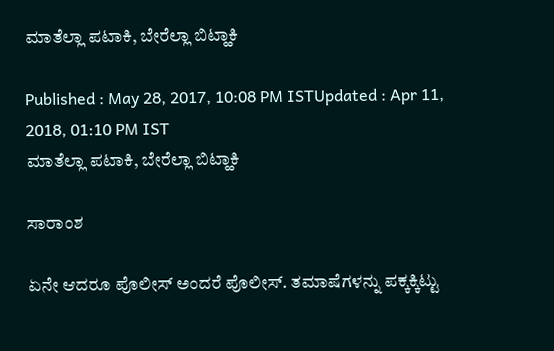ಮಾತೆಲ್ಲಾ ಪಟಾಕಿ, ಬೇರೆಲ್ಲಾ ಬಿಟ್ಹಾಕಿ

Published : May 28, 2017, 10:08 PM ISTUpdated : Apr 11, 2018, 01:10 PM IST
ಮಾತೆಲ್ಲಾ ಪಟಾಕಿ, ಬೇರೆಲ್ಲಾ ಬಿಟ್ಹಾಕಿ

ಸಾರಾಂಶ

ಏನೇ ಆದರೂ ಪೊಲೀಸ್‌ ಅಂದರೆ ಪೊಲೀಸ್‌. ತಮಾಷೆಗಳನ್ನು ಪಕ್ಕಕ್ಕಿಟ್ಟು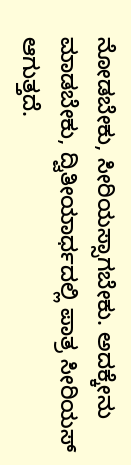ನೋಡಬೇಕು, ಸೀರಿಯಸ್ಸಾಗಬೇಕು. ಅದಕ್ಕೇನು ಮಾಡಬೇಕು, ದ್ವಿತೀಯಾರ್ಧದಲ್ಲಿ ಪಾತ್ರ ಸೀರಿಯಸ್‌ ಆಗುತ್ತದೆ.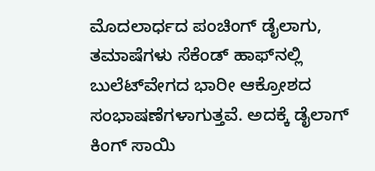ಮೊದಲಾರ್ಧದ ಪಂಚಿಂಗ್‌ ಡೈಲಾಗು, ತಮಾಷೆಗಳು ಸೆಕೆಂಡ್‌ ಹಾಫ್‌ನಲ್ಲಿ ಬುಲೆಟ್‌ವೇಗದ ಭಾರೀ ಆಕ್ರೋಶದ ಸಂಭಾಷಣೆಗಳಾಗುತ್ತವೆ. ಅದಕ್ಕೆ ಡೈಲಾಗ್‌ ಕಿಂಗ್‌ ಸಾಯಿ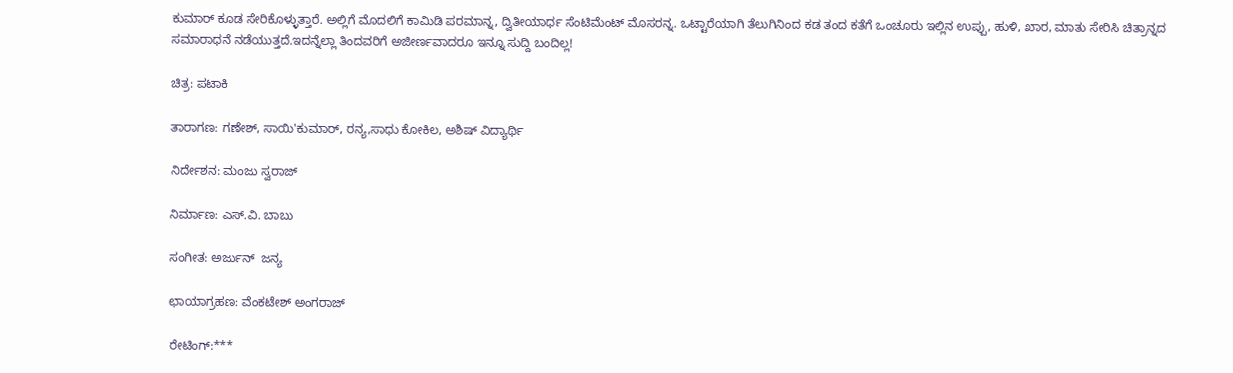ಕುಮಾರ್‌ ಕೂಡ ಸೇರಿಕೊಳ್ಳುತ್ತಾರೆ. ಅಲ್ಲಿಗೆ ಮೊದಲಿಗೆ ಕಾಮಿಡಿ ಪರಮಾನ್ನ, ದ್ವಿತೀಯಾರ್ಧ ಸೆಂಟಿಮೆಂಟ್‌ ಮೊಸರನ್ನ. ಒಟ್ಟಾರೆಯಾಗಿ ತೆಲುಗಿನಿಂದ ಕಡ ತಂದ ಕತೆಗೆ ಒಂಚೂರು ಇಲ್ಲಿನ ಉಪ್ಪು, ಹುಳಿ, ಖಾರ, ಮಾತು ಸೇರಿಸಿ ಚಿತ್ರಾನ್ನದ ಸಮಾರಾಧನೆ ನಡೆಯುತ್ತದೆ.ಇದನ್ನೆಲ್ಲಾ ತಿಂದವರಿಗೆ ಅಜೀರ್ಣವಾದರೂ ಇನ್ನೂ ಸುದ್ದಿ ಬಂದಿಲ್ಲ!

ಚಿತ್ರ: ಪಟಾಕಿ

ತಾರಾಗಣ: ಗಣೇಶ್, ಸಾಯಿ'ಕುಮಾರ್, ರನ್ಯ,ಸಾಧು ಕೋಕಿಲ, ಅಶಿಷ್ ವಿದ್ಯಾರ್ಥಿ

ನಿರ್ದೇಶನ: ಮಂಜು ಸ್ವರಾಜ್

ನಿರ್ಮಾಣ: ಎಸ್.ವಿ. ಬಾಬು

ಸಂಗೀತ: ಅರ್ಜುನ್  ಜನ್ಯ

ಛಾಯಾಗ್ರಹಣ: ವೆಂಕಟೇಶ್ ಅಂಗರಾಜ್

ರೇಟಿಂಗ್:***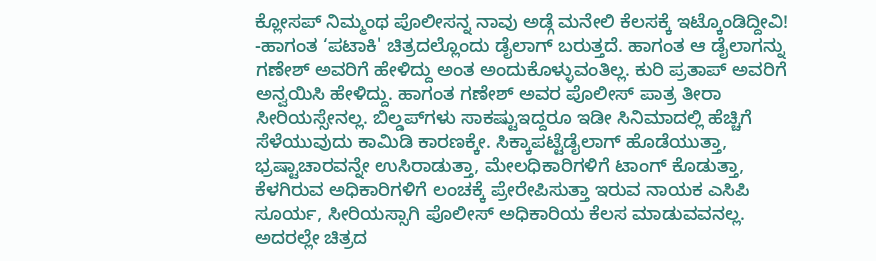ಕ್ಲೋಸಪ್ ನಿಮ್ಮಂಥ ಪೊಲೀಸನ್ನ ನಾವು ಅಡ್ಗೆ ಮನೇಲಿ ಕೆಲಸಕ್ಕೆ ಇಟ್ಕೊಂಡಿದ್ದೀವಿ!
-ಹಾಗಂತ ‘ಪಟಾಕಿ' ಚಿತ್ರದಲ್ಲೊಂದು ಡೈಲಾಗ್‌ ಬರುತ್ತದೆ. ಹಾಗಂತ ಆ ಡೈಲಾಗನ್ನು ಗಣೇಶ್‌ ಅವರಿಗೆ ಹೇಳಿದ್ದು ಅಂತ ಅಂದುಕೊಳ್ಳುವಂತಿಲ್ಲ. ಕುರಿ ಪ್ರತಾಪ್‌ ಅವರಿಗೆ ಅನ್ವಯಿಸಿ ಹೇಳಿದ್ದು. ಹಾಗಂತ ಗಣೇಶ್‌ ಅವರ ಪೊಲೀಸ್‌ ಪಾತ್ರ ತೀರಾ ಸೀರಿಯಸ್ಸೇನಲ್ಲ. ಬಿಲ್ಡಪ್‌ಗಳು ಸಾಕಷ್ಟುಇದ್ದರೂ ಇಡೀ ಸಿನಿಮಾದಲ್ಲಿ ಹೆಚ್ಚಿಗೆ ಸೆಳೆಯುವುದು ಕಾಮಿಡಿ ಕಾರಣಕ್ಕೇ. ಸಿಕ್ಕಾಪಟ್ಟೆಡೈಲಾಗ್‌ ಹೊಡೆಯುತ್ತಾ, ಭ್ರಷ್ಟಾಚಾರವನ್ನೇ ಉಸಿರಾಡುತ್ತಾ, ಮೇಲಧಿಕಾರಿಗಳಿಗೆ ಟಾಂಗ್‌ ಕೊಡುತ್ತಾ, ಕೆಳಗಿರುವ ಅಧಿಕಾರಿಗಳಿಗೆ ಲಂಚಕ್ಕೆ ಪ್ರೇರೇಪಿಸುತ್ತಾ ಇರುವ ನಾಯಕ ಎಸಿಪಿ ಸೂರ್ಯ, ಸೀರಿಯಸ್ಸಾಗಿ ಪೊಲೀಸ್‌ ಅಧಿಕಾರಿಯ ಕೆಲಸ ಮಾಡುವವನಲ್ಲ. ಅದರಲ್ಲೇ ಚಿತ್ರದ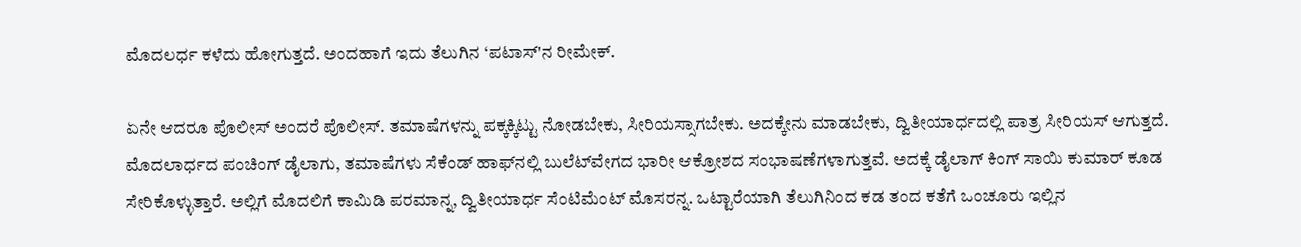ಮೊದಲರ್ಧ ಕಳೆದು ಹೋಗುತ್ತದೆ. ಅಂದಹಾಗೆ ಇದು ತೆಲುಗಿನ ‘ಪಟಾಸ್‌'ನ ರೀಮೇಕ್‌.

ಏನೇ ಆದರೂ ಪೊಲೀಸ್‌ ಅಂದರೆ ಪೊಲೀಸ್‌. ತಮಾಷೆಗಳನ್ನು ಪಕ್ಕಕ್ಕಿಟ್ಟು ನೋಡಬೇಕು, ಸೀರಿಯಸ್ಸಾಗಬೇಕು. ಅದಕ್ಕೇನು ಮಾಡಬೇಕು, ದ್ವಿತೀಯಾರ್ಧದಲ್ಲಿ ಪಾತ್ರ ಸೀರಿಯಸ್‌ ಆಗುತ್ತದೆ. ಮೊದಲಾರ್ಧದ ಪಂಚಿಂಗ್‌ ಡೈಲಾಗು, ತಮಾಷೆಗಳು ಸೆಕೆಂಡ್‌ ಹಾಫ್‌ನಲ್ಲಿ ಬುಲೆಟ್‌ವೇಗದ ಭಾರೀ ಆಕ್ರೋಶದ ಸಂಭಾಷಣೆಗಳಾಗುತ್ತವೆ. ಅದಕ್ಕೆ ಡೈಲಾಗ್‌ ಕಿಂಗ್‌ ಸಾಯಿ ಕುಮಾರ್‌ ಕೂಡ ಸೇರಿಕೊಳ್ಳುತ್ತಾರೆ. ಅಲ್ಲಿಗೆ ಮೊದಲಿಗೆ ಕಾಮಿಡಿ ಪರಮಾನ್ನ, ದ್ವಿತೀಯಾರ್ಧ ಸೆಂಟಿಮೆಂಟ್‌ ಮೊಸರನ್ನ. ಒಟ್ಟಾರೆಯಾಗಿ ತೆಲುಗಿನಿಂದ ಕಡ ತಂದ ಕತೆಗೆ ಒಂಚೂರು ಇಲ್ಲಿನ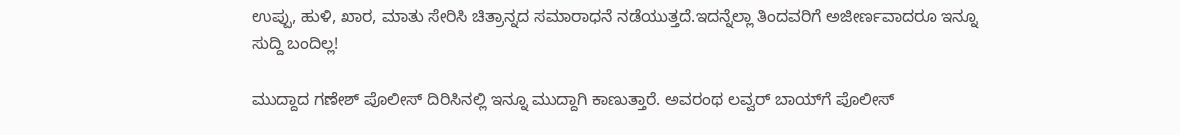ಉಪ್ಪು, ಹುಳಿ, ಖಾರ, ಮಾತು ಸೇರಿಸಿ ಚಿತ್ರಾನ್ನದ ಸಮಾರಾಧನೆ ನಡೆಯುತ್ತದೆ.ಇದನ್ನೆಲ್ಲಾ ತಿಂದವರಿಗೆ ಅಜೀರ್ಣವಾದರೂ ಇನ್ನೂ ಸುದ್ದಿ ಬಂದಿಲ್ಲ!

ಮುದ್ದಾದ ಗಣೇಶ್‌ ಪೊಲೀಸ್‌ ದಿರಿಸಿನಲ್ಲಿ ಇನ್ನೂ ಮುದ್ದಾಗಿ ಕಾಣುತ್ತಾರೆ. ಅವರಂಥ ಲವ್ವರ್‌ ಬಾಯ್‌ಗೆ ಪೊಲೀಸ್‌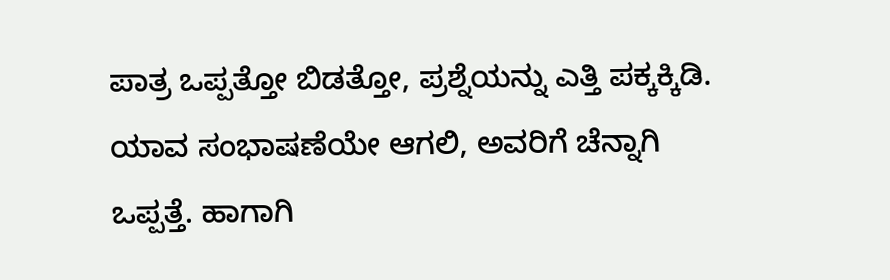ಪಾತ್ರ ಒಪ್ಪತ್ತೋ ಬಿಡತ್ತೋ, ಪ್ರಶ್ನೆಯನ್ನು ಎತ್ತಿ ಪಕ್ಕಕ್ಕಿಡಿ. ಯಾವ ಸಂಭಾಷಣೆಯೇ ಆಗಲಿ, ಅವರಿಗೆ ಚೆನ್ನಾಗಿ ಒಪ್ಪತ್ತೆ. ಹಾಗಾಗಿ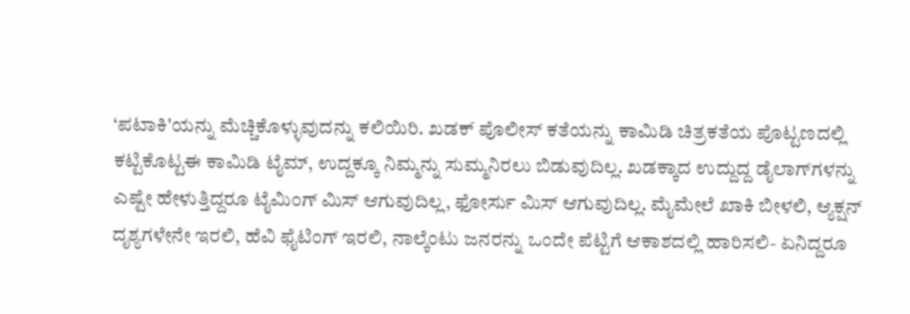‘ಪಟಾಕಿ'ಯನ್ನು ಮೆಚ್ಚಿಕೊಳ್ಳುವುದನ್ನು ಕಲಿಯಿರಿ. ಖಡಕ್‌ ಪೊಲೀಸ್‌ ಕತೆಯನ್ನು ಕಾಮಿಡಿ ಚಿತ್ರಕತೆಯ ಪೊಟ್ಟಣದಲ್ಲಿ ಕಟ್ಟಿಕೊಟ್ಟಈ ಕಾಮಿಡಿ ಟೈಮ್‌, ಉದ್ದಕ್ಕೂ ನಿಮ್ಮನ್ನು ಸುಮ್ಮನಿರಲು ಬಿಡುವುದಿಲ್ಲ. ಖಡಕ್ಕಾದ ಉದ್ದುದ್ದ ಡೈಲಾಗ್‌ಗಳನ್ನು ಎಷ್ಟೇ ಹೇಳುತ್ತಿದ್ದರೂ ಟೈಮಿಂಗ್‌ ಮಿಸ್‌ ಆಗುವುದಿಲ್ಲ, ಫೋರ್ಸು ಮಿಸ್‌ ಆಗುವುದಿಲ್ಲ. ಮೈಮೇಲೆ ಖಾಕಿ ಬೀಳಲಿ, ಆ್ಯಕ್ಷನ್‌ ದೃಶ್ಯಗಳೇನೇ ಇರಲಿ, ಹೆವಿ ಫೈಟಿಂಗ್‌ ಇರಲಿ, ನಾಲ್ಕೆಂಟು ಜನರನ್ನು ಒಂದೇ ಪೆಟ್ಟಿಗೆ ಆಕಾಶದಲ್ಲಿ ಹಾರಿಸಲಿ- ಏನಿದ್ದರೂ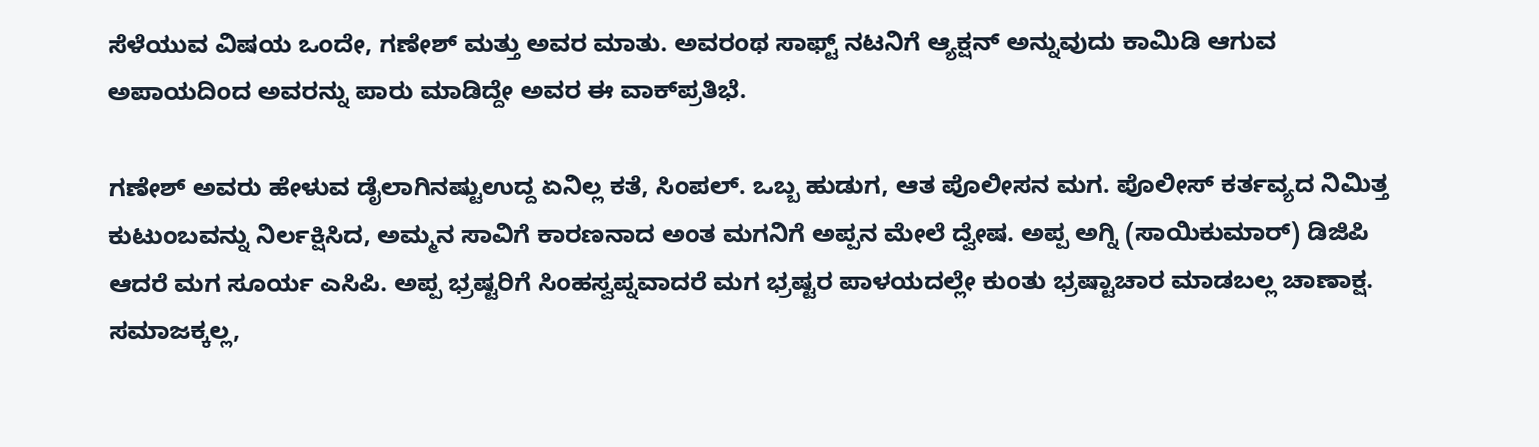ಸೆಳೆಯುವ ವಿಷಯ ಒಂದೇ, ಗಣೇಶ್‌ ಮತ್ತು ಅವರ ಮಾತು. ಅವರಂಥ ಸಾಫ್ಟ್‌ ನಟನಿಗೆ ಆ್ಯಕ್ಷನ್‌ ಅನ್ನುವುದು ಕಾಮಿಡಿ ಆಗುವ ಅಪಾಯದಿಂದ ಅವರನ್ನು ಪಾರು ಮಾಡಿದ್ದೇ ಅವರ ಈ ವಾಕ್‌ಪ್ರತಿಭೆ.

ಗಣೇಶ್‌ ಅವರು ಹೇಳುವ ಡೈಲಾಗಿನಷ್ಟುಉದ್ದ ಏನಿಲ್ಲ ಕತೆ, ಸಿಂಪಲ್‌. ಒಬ್ಬ ಹುಡುಗ, ಆತ ಪೊಲೀಸನ ಮಗ. ಪೊಲೀಸ್‌ ಕರ್ತವ್ಯದ ನಿಮಿತ್ತ ಕುಟುಂಬವನ್ನು ನಿರ್ಲಕ್ಷಿಸಿದ, ಅಮ್ಮನ ಸಾವಿಗೆ ಕಾರಣನಾದ ಅಂತ ಮಗನಿಗೆ ಅಪ್ಪನ ಮೇಲೆ ದ್ವೇಷ. ಅಪ್ಪ ಅಗ್ನಿ (ಸಾಯಿಕುಮಾರ್‌) ಡಿಜಿಪಿ ಆದರೆ ಮಗ ಸೂರ್ಯ ಎಸಿಪಿ. ಅಪ್ಪ ಭ್ರಷ್ಟರಿಗೆ ಸಿಂಹಸ್ವಪ್ನವಾದರೆ ಮಗ ಭ್ರಷ್ಟರ ಪಾಳಯದಲ್ಲೇ ಕುಂತು ಭ್ರಷ್ಟಾಚಾರ ಮಾಡಬಲ್ಲ ಚಾಣಾಕ್ಷ. ಸಮಾಜಕ್ಕಲ್ಲ,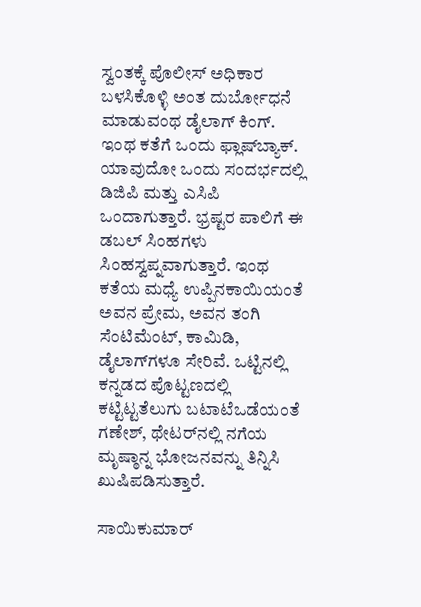ಸ್ವಂತಕ್ಕೆ ಪೊಲೀಸ್‌ ಅಧಿಕಾರ ಬಳಸಿಕೊಳ್ಳಿ ಅಂತ ದುರ್ಬೋಧನೆ ಮಾಡುವಂಥ ಡೈಲಾಗ್‌ ಕಿಂಗ್‌. ಇಂಥ ಕತೆಗೆ ಒಂದು ಫ್ಲಾಷ್‌ಬ್ಯಾಕ್‌. ಯಾವುದೋ ಒಂದು ಸಂದರ್ಭದಲ್ಲಿ ಡಿಜಿಪಿ ಮತ್ತು ಎಸಿಪಿ ಒಂದಾಗುತ್ತಾರೆ. ಭ್ರಷ್ಟರ ಪಾಲಿಗೆ ಈ ಡಬಲ್‌ ಸಿಂಹಗಳು ಸಿಂಹಸ್ವಪ್ನವಾಗುತ್ತಾರೆ. ಇಂಥ ಕತೆಯ ಮಧ್ಯೆ ಉಪ್ಪಿನಕಾಯಿಯಂತೆ ಅವನ ಪ್ರೇಮ, ಅವನ ತಂಗಿ ಸೆಂಟಿಮೆಂಟ್‌, ಕಾಮಿಡಿ, ಡೈಲಾಗ್‌ಗಳೂ ಸೇರಿವೆ. ಒಟ್ಟಿನಲ್ಲಿ ಕನ್ನಡದ ಪೊಟ್ಟಣದಲ್ಲಿ ಕಟ್ಟಿಟ್ಟತೆಲುಗು ಬಟಾಟೆಒಡೆಯಂತೆ ಗಣೇಶ್‌, ಥೇಟರ್‌ನಲ್ಲಿ ನಗೆಯ ಮೃಷ್ಠಾನ್ನ ಭೋಜನವನ್ನು ತಿನ್ನಿಸಿ ಖುಷಿಪಡಿಸುತ್ತಾರೆ.

ಸಾಯಿಕುಮಾರ್‌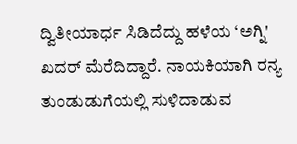ದ್ವಿತೀಯಾರ್ಧ ಸಿಡಿದೆದ್ದು ಹಳೆಯ ‘ಅಗ್ನಿ' ಖದರ್‌ ಮೆರೆದಿದ್ದಾರೆ. ನಾಯಕಿಯಾಗಿ ರನ್ಯ ತುಂಡುಡುಗೆಯಲ್ಲಿ ಸುಳಿದಾಡುವ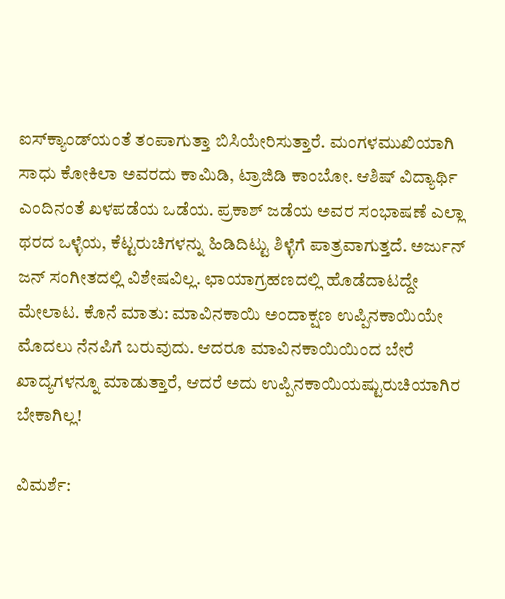ಐಸ್‌ಕ್ಯಾಂಡ್‌ಯಂತೆ ತಂಪಾಗುತ್ತಾ ಬಿಸಿಯೇರಿಸುತ್ತಾರೆ. ಮಂಗಳಮುಖಿಯಾಗಿ ಸಾಧು ಕೋಕಿಲಾ ಅವರದು ಕಾಮಿಡಿ, ಟ್ರಾಜಿಡಿ ಕಾಂಬೋ. ಆಶಿಷ್‌ ವಿದ್ಯಾರ್ಥಿ ಎಂದಿನಂತೆ ಖಳಪಡೆಯ ಒಡೆಯ. ಪ್ರಕಾಶ್‌ ಜಡೆಯ ಅವರ ಸಂಭಾಷಣೆ ಎಲ್ಲಾ ಥರದ ಒಳ್ಳೆಯ, ಕೆಟ್ಟರುಚಿಗಳನ್ನು ಹಿಡಿದಿಟ್ಟು ಶಿಳ್ಳೆಗೆ ಪಾತ್ರವಾಗುತ್ತದೆ. ಅರ್ಜುನ್‌ ಜನ್‌ ಸಂಗೀತದಲ್ಲಿ ವಿಶೇಷವಿಲ್ಲ. ಛಾಯಾಗ್ರಹಣದಲ್ಲಿ ಹೊಡೆದಾಟದ್ದೇ ಮೇಲಾಟ. ಕೊನೆ ಮಾತು: ಮಾವಿನಕಾಯಿ ಅಂದಾಕ್ಷಣ ಉಪ್ಪಿನಕಾಯಿಯೇ ಮೊದಲು ನೆನಪಿಗೆ ಬರುವುದು. ಆದರೂ ಮಾವಿನಕಾಯಿಯಿಂದ ಬೇರೆ ಖಾದ್ಯಗಳನ್ನೂ ಮಾಡುತ್ತಾರೆ, ಆದರೆ ಅದು ಉಪ್ಪಿನಕಾಯಿಯಷ್ಟುರುಚಿಯಾಗಿರ ಬೇಕಾಗಿಲ್ಲ!

ವಿಮರ್ಶೆ: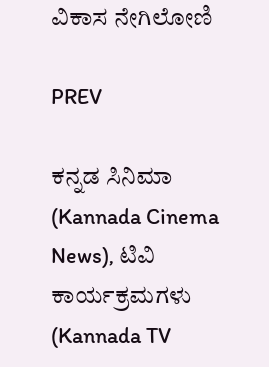ವಿಕಾಸ ನೇಗಿಲೋಣಿ

PREV

ಕನ್ನಡ ಸಿನಿಮಾ (Kannada Cinema News), ಟಿವಿ ಕಾರ್ಯಕ್ರಮಗಳು (Kannada TV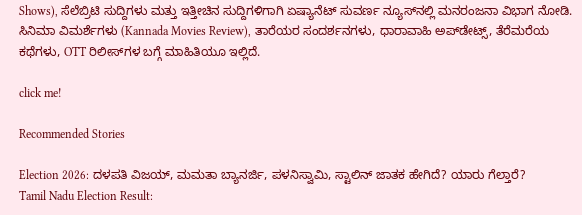Shows), ಸೆಲೆಬ್ರಿಟಿ ಸುದ್ದಿಗಳು ಮತ್ತು ಇತ್ತೀಚಿನ ಸುದ್ದಿಗಳಿಗಾಗಿ ಏಷ್ಯಾನೆಟ್ ಸುವರ್ಣ ನ್ಯೂಸ್‌ನಲ್ಲಿ ಮನರಂಜನಾ ವಿಭಾಗ ನೋಡಿ. ಸಿನಿಮಾ ವಿಮರ್ಶೆಗಳು (Kannada Movies Review), ತಾರೆಯರ ಸಂದರ್ಶನಗಳು, ಧಾರಾವಾಹಿ ಅಪ್‌ಡೇಟ್ಸ್‌, ತೆರೆಮರೆಯ ಕಥೆಗಳು, OTT ರಿಲೀಸ್‌ಗಳ ಬಗ್ಗೆ ಮಾಹಿತಿಯೂ ಇಲ್ಲಿದೆ.

click me!

Recommended Stories

Election 2026: ದಳಪತಿ ವಿಜಯ್‌, ಮಮತಾ ಬ್ಯಾನರ್ಜಿ, ಪಳನಿಸ್ವಾಮಿ, ಸ್ಟಾಲಿನ್‌ ಜಾತಕ ಹೇಗಿದೆ? ಯಾರು ಗೆಲ್ತಾರೆ?
Tamil Nadu Election Result: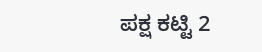ಪಕ್ಷ ಕಟ್ಟಿ 2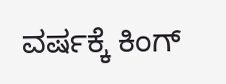ವರ್ಷಕ್ಕೆ ಕಿಂಗ್‌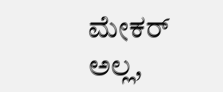ಮೇಕರ್‌ ಅಲ್ಲ,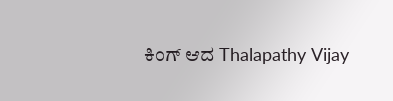ಕಿಂಗ್‌ ಆದ Thalapathy Vijay